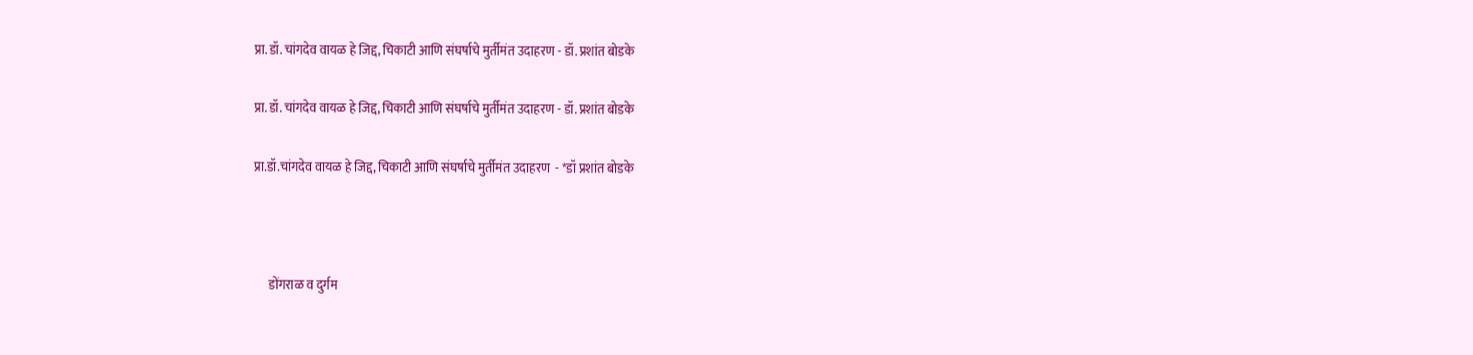प्रा. डॉ. चांगदेव वायळ हे जिद्द, चिकाटी आणि संघर्षाचे मुर्तीमंत उदाहरण - डॉ. प्रशांत बोडके

प्रा. डॉ. चांगदेव वायळ हे जिद्द, चिकाटी आणि संघर्षाचे मुर्तीमंत उदाहरण - डॉ. प्रशांत बोडके

प्रा.डॉ.चांगदेव वायळ हे जिद्द, चिकाटी आणि संघर्षाचे मुर्तीमंत उदाहरण  - *डॉ प्रशांत बोडके



      डोंगराळ व दुर्गम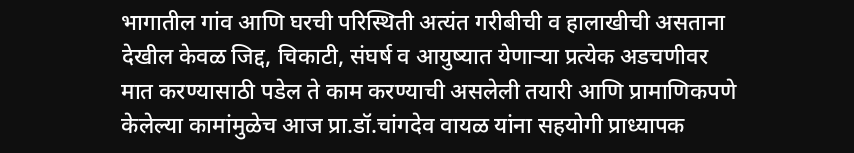भागातील गांव आणि घरची परिस्थिती अत्यंत गरीबीची व हालाखीची असताना देखील केवळ जिद्द, चिकाटी, संघर्ष व आयुष्यात येणाऱ्या प्रत्येक अडचणीवर मात करण्यासाठी पडेल ते काम करण्याची असलेली तयारी आणि प्रामाणिकपणे केलेल्या कामांमुळेच आज प्रा.डॉ.चांगदेव वायळ यांना सहयोगी प्राध्यापक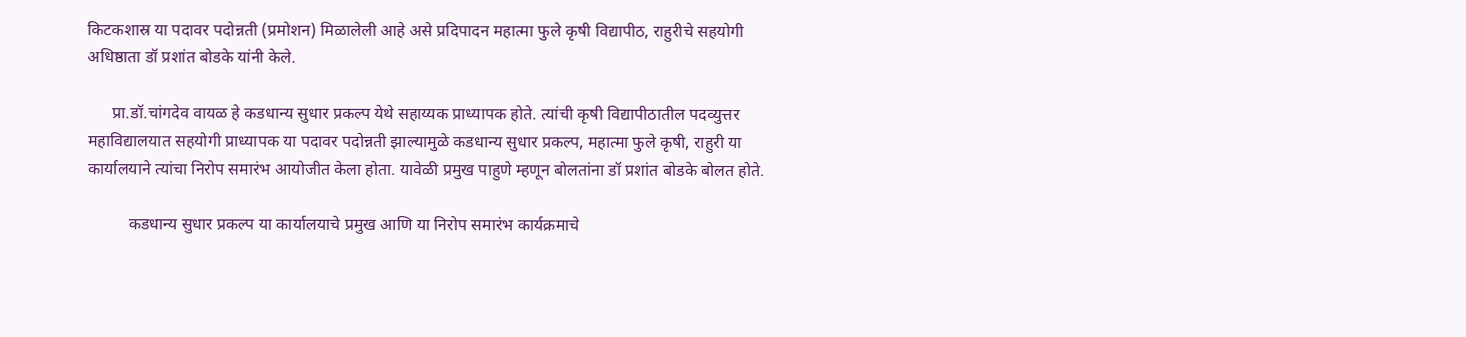किटकशास्र या पदावर पदोन्नती (प्रमोशन) मिळालेली आहे असे प्रदिपादन महात्मा फुले कृषी विद्यापीठ, राहुरीचे सहयोगी अधिष्ठाता डॉ प्रशांत बोडके यांनी केले.

      प्रा.डॉ.चांगदेव वायळ हे कडधान्य सुधार प्रकल्प येथे सहाय्यक प्राध्यापक होते. त्यांची कृषी विद्यापीठातील पदव्युत्तर महाविद्यालयात सहयोगी प्राध्यापक या पदावर पदोन्नती झाल्यामुळे कडधान्य सुधार प्रकल्प, महात्मा फुले कृषी, राहुरी या कार्यालयाने त्यांचा निरोप समारंभ आयोजीत केला होता. यावेळी प्रमुख पाहुणे म्हणून बोलतांना डॉ प्रशांत बोडके बोलत होते.

          कडधान्य सुधार प्रकल्प या कार्यालयाचे प्रमुख आणि या निरोप समारंभ कार्यक्रमाचे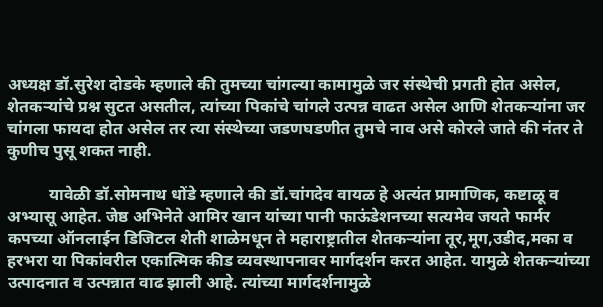अध्यक्ष डॉ.सुरेश दोडके म्हणाले की तुमच्या चांगल्या कामामुळे जर संस्थेची प्रगती होत असेल, शेतकऱ्यांचे प्रश्न सुटत असतील, त्यांच्या पिकांचे चांगले उत्पन्न वाढत असेल आणि शेतकऱ्यांना जर चांगला फायदा होत असेल तर त्या संस्थेच्या जडणघडणीत तुमचे नाव असे कोरले जाते की नंतर ते कुणीच पुसू शकत नाही.

          यावेळी डॉ.सोमनाथ धोंडे म्हणाले की डॉ.चांगदेव वायळ हे अत्यंत प्रामाणिक, कष्टाळू व अभ्यासू आहेत. जेष्ठ अभिनेते आमिर खान यांच्या पानी फाऊंडेशनच्या सत्यमेव जयते फार्मर कपच्या ऑनलाईन डिजिटल शेती शाळेमधून ते महाराष्ट्रातील शेतकऱ्यांना तूर,मूग,उडीद,मका व हरभरा या पिकांवरील एकात्मिक कीड व्यवस्थापनावर मार्गदर्शन करत आहेत. यामुळे शेतकऱ्यांच्या उत्पादनात व उत्पन्नात वाढ झाली आहे. त्यांच्या मार्गदर्शनामुळे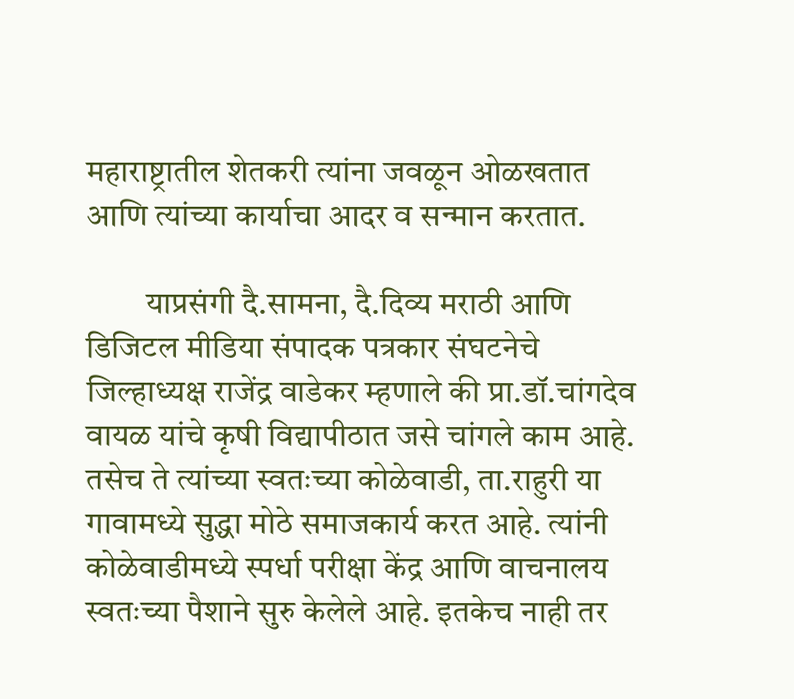महाराष्ट्रातील शेतकरी त्यांना जवळून ओळखतात आणि त्यांच्या कार्याचा आदर व सन्मान करतात.

         याप्रसंगी दै.सामना, दै.दिव्य मराठी आणि डिजिटल मीडिया संपादक पत्रकार संघटनेचे जिल्हाध्यक्ष राजेंद्र वाडेकर म्हणाले की प्रा.डॉ.चांगदेव वायळ यांचे कृषी विद्यापीठात जसे चांगले काम आहे. तसेच ते त्यांच्या स्वतःच्या कोळेवाडी, ता.राहुरी या गावामध्ये सुद्धा मोठे समाजकार्य करत आहे. त्यांनी कोळेवाडीमध्ये स्पर्धा परीक्षा केंद्र आणि वाचनालय स्वतःच्या पैशाने सुरु केलेले आहे. इतकेच नाही तर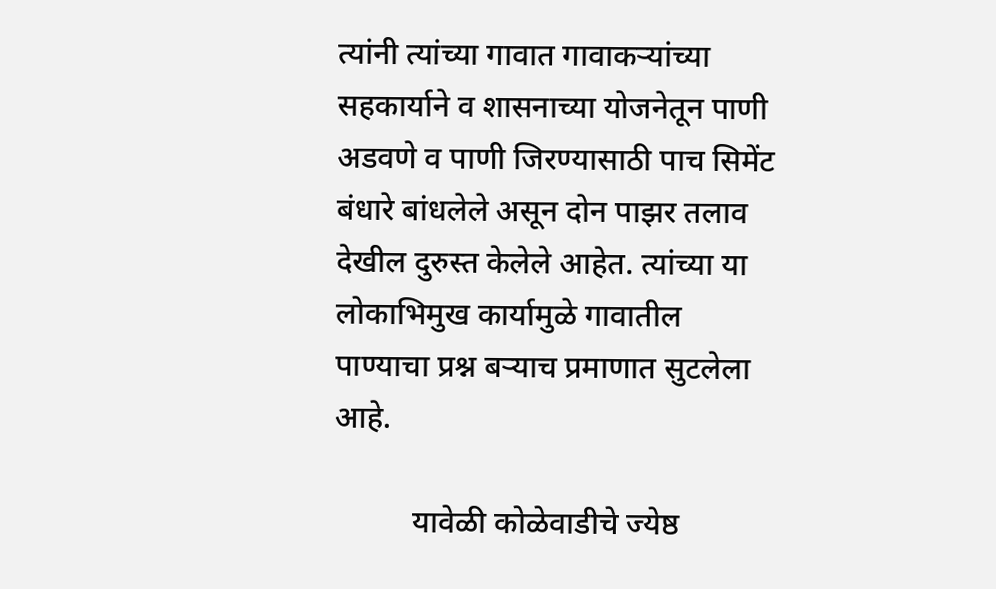त्यांनी त्यांच्या गावात गावाकऱ्यांच्या सहकार्याने व शासनाच्या योजनेतून पाणी अडवणे व पाणी जिरण्यासाठी पाच सिमेंट बंधारे बांधलेले असून दोन पाझर तलाव देखील दुरुस्त केलेले आहेत. त्यांच्या या लोकाभिमुख कार्यामुळे गावातील पाण्याचा प्रश्न बऱ्याच प्रमाणात सुटलेला आहे.

          यावेळी कोळेवाडीचे ज्येष्ठ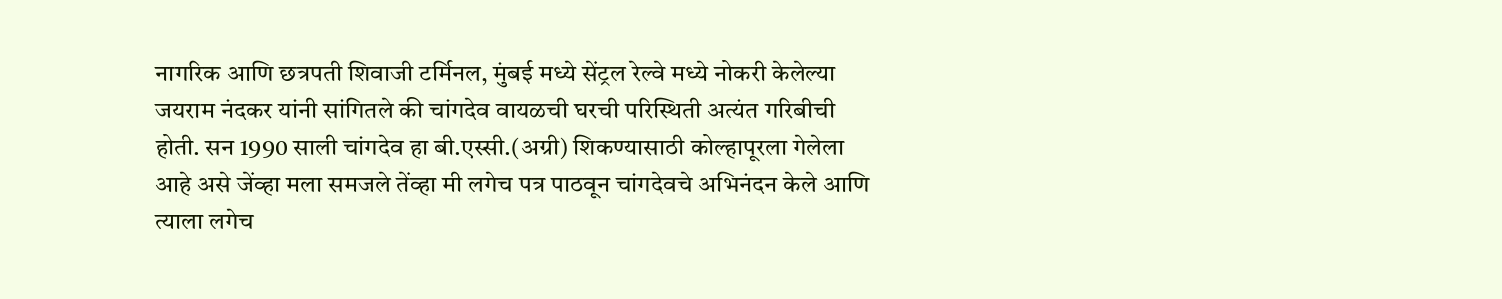नागरिक आणि छत्रपती शिवाजी टर्मिनल, मुंबई मध्ये सेंट्रल रेल्वे मध्ये नोकरी केलेल्या जयराम नंदकर यांनी सांगितले की चांगदेव वायळची घरची परिस्थिती अत्यंत गरिबीची होती. सन 1990 साली चांगदेव हा बी.एस्सी.(अग्री) शिकण्यासाठी कोल्हापूरला गेलेला आहे असे जेंव्हा मला समजले तेंव्हा मी लगेच पत्र पाठवून चांगदेवचे अभिनंदन केले आणि त्याला लगेच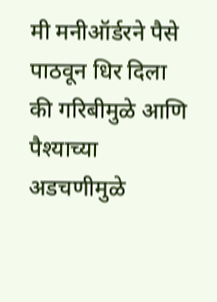मी मनीऑर्डरने पैसे पाठवून धिर दिला की गरिबीमुळे आणि पैश्याच्या अडचणीमुळे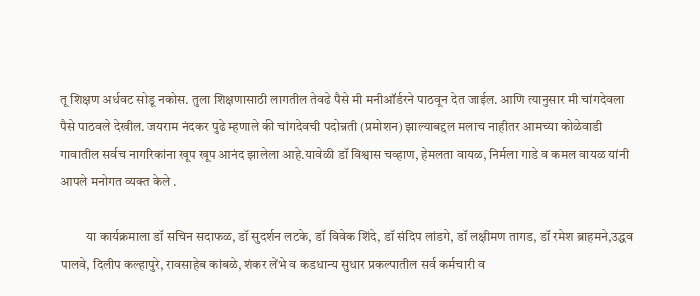तू शिक्षण अर्धवट सोडू नकोस. तुला शिक्षणासाठी लागतील तेवढे पैसे मी मनीऑर्डरने पाठवून देत जाईल. आणि त्यानुसार मी चांगदेवला पैसे पाठवले देखील. जयराम नंदकर पुढे म्हणाले की चांगदेवची पदोन्नती (प्रमोशन) झाल्याबद्दल मलाच नाहीतर आमच्या कोळेवाडी गावातील सर्वच नागरिकांना खूप खूप आनंद झालेला आहे.यावेळी डॉ विश्वास चव्हाण, हेमलता वायळ, निर्मला गाडे व कमल वायळ यांनी आपले मनोगत व्यक्त केले .

          या कार्यक्रमाला डॉ सचिन सदाफळ, डॉ सुदर्शन लटके, डॉ विवेक शिंदे, डॉ संदिप लांडगे, डॉ लक्षीमण तागड, डॉ रमेश ब्राहमने,उद्धव पालवे, दिलीप कल्हापुरे, रावसाहेब कांबळे, शंकर लेंभे व कडधान्य सुधार प्रकल्पातील सर्व कर्मचारी व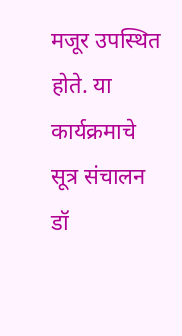मजूर उपस्थित होते. या कार्यक्रमाचे सूत्र संचालन डॉ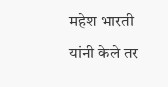महेश भारती यांनी केले तर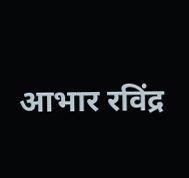आभार रविंद्र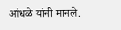आंधळे यांनी मानले.